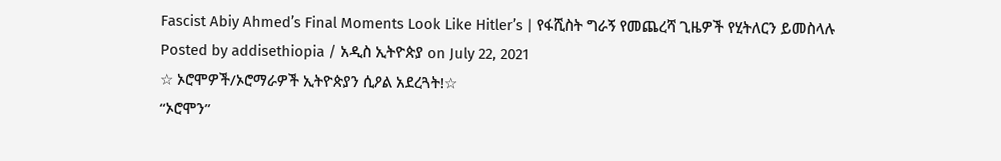Fascist Abiy Ahmed’s Final Moments Look Like Hitler’s | የፋሺስት ግራኝ የመጨረሻ ጊዜዎች የሂትለርን ይመስላሉ
Posted by addisethiopia / አዲስ ኢትዮጵያ on July 22, 2021
☆ ኦሮሞዎች/ኦሮማራዎች ኢትዮጵያን ሲዖል አደረጓት!☆
“ኦሮሞን”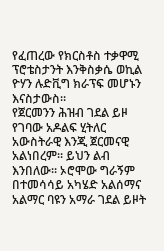የፈጠረው የክርስቶስ ተቃዋሚ ፕሮቴስታንት እንቅስቃሴ ወኪል ዮሃን ሉድቪግ ክራፕፍ መሆኑን እናስታውስ።
የጀርመንን ሕዝብ ገደል ይዞ የገባው አዶልፍ ሂትለር አውስትራዊ እንጂ ጀርመናዊ አልነበረም። ይህን ልብ እንበለው። ኦሮሞው ግራኝም በተመሳሳይ አካሄድ አልሰማና አልማር ባዩን አማራ ገደል ይዞት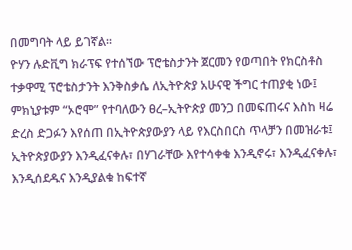በመግባት ላይ ይገኛል።
ዮሃን ሉድቪግ ክራፕፍ የተሰኘው ፕሮቴስታንት ጀርመን የወጣበት የክርስቶስ ተቃዋሚ ፕሮቴስታንት እንቅስቃሴ ለኢትዮጵያ አሁናዊ ችግር ተጠያቂ ነው፤ ምክኒያቱም “ኦሮሞ” የተባለውን ፀረ–ኢትዮጵያ መንጋ በመፍጠሩና እስከ ዛሬ ድረስ ድጋፉን እየሰጠ በኢትዮጵያውያን ላይ የእርስበርስ ጥላቻን በመዝራቱ፤ ኢትዮጵያውያን እንዲፈናቀሉ፣ በሃገራቸው እየተሳቀቁ እንዲኖሩ፣ እንዲፈናቀሉ፣ እንዲሰደዱና እንዲያልቁ ከፍተኛ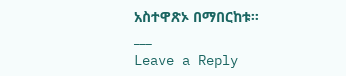አስተዋጽኦ በማበርከቱ።
___
Leave a Reply